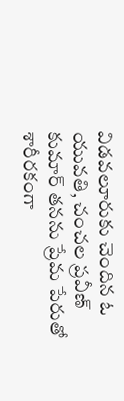విడవలూరుకు చెందిన ఓ యువతి, చంచల ప్రవీణ్ కుమార్ తనను ప్రేమ పేరుతో శారీరకంగా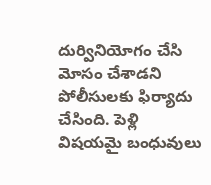దుర్వినియోగం చేసి మోసం చేశాడని పోలీసులకు ఫిర్యాదు చేసింది. పెళ్లి విషయమై బంధువులు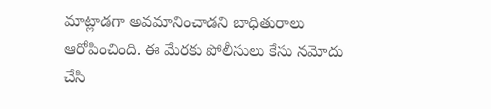మాట్లాడగా అవమానించాడని బాధితురాలు ఆరోపించింది. ఈ మేరకు పోలీసులు కేసు నమోదు చేసి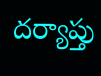దర్యాప్తు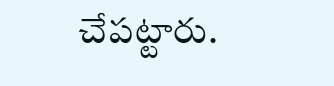చేపట్టారు.